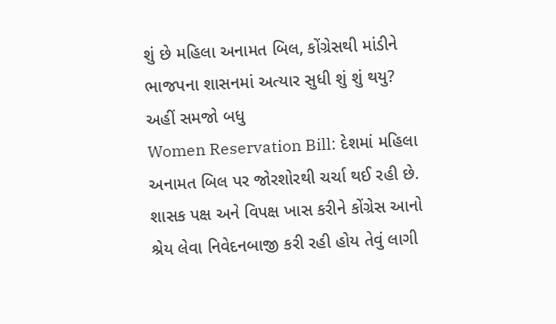શું છે મહિલા અનામત બિલ, કોંગ્રેસથી માંડીને ભાજપના શાસનમાં અત્યાર સુધી શું શું થયુ? અહીં સમજો બધુ
Women Reservation Bill: દેશમાં મહિલા અનામત બિલ પર જોરશોરથી ચર્ચા થઈ રહી છે. શાસક પક્ષ અને વિપક્ષ ખાસ કરીને કોંગ્રેસ આનો શ્રેય લેવા નિવેદનબાજી કરી રહી હોય તેવું લાગી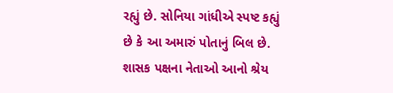રહ્યું છે. સોનિયા ગાંધીએ સ્પષ્ટ કહ્યું છે કે આ અમારું પોતાનું બિલ છે.
શાસક પક્ષના નેતાઓ આનો શ્રેય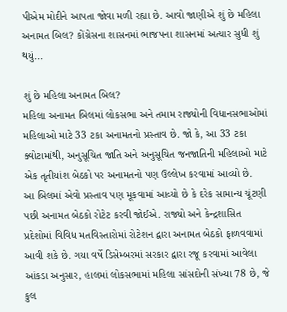પીએમ મોદીને આપતા જોવા મળી રહ્યા છે. આવો જાણીએ શું છે મહિલા અનામત બિલ? કોંગ્રેસના શાસનમાં ભાજપના શાસનમાં અત્યાર સુધી શું થયું...

શું છે મહિલા અનામત બિલ?
મહિલા અનામત બિલમાં લોકસભા અને તમામ રાજ્યોની વિધાનસભાઓમાં મહિલાઓ માટે 33 ટકા અનામતનો પ્રસ્તાવ છે. જો કે, આ 33 ટકા ક્વોટામાંથી, અનુસૂચિત જાતિ અને અનુસૂચિત જનજાતિની મહિલાઓ માટે એક તૃતીયાંશ બેઠકો પર અનામતનો પણ ઉલ્લેખ કરવામાં આવ્યો છે.
આ બિલમાં એવો પ્રસ્તાવ પણ મૂકવામાં આવ્યો છે કે દરેક સામાન્ય ચૂંટણી પછી અનામત બેઠકો રોટેટ કરવી જોઈએ. રાજ્યો અને કેન્દ્રશાસિત પ્રદેશોમાં વિવિધ મતવિસ્તારોમાં રોટેશન દ્વારા અનામત બેઠકો ફાળવવામાં આવી શકે છે. ગયા વર્ષે ડિસેમ્બરમાં સરકાર દ્વારા રજૂ કરવામાં આવેલા આંકડા અનુસાર, હાલમાં લોકસભામાં મહિલા સાંસદોની સંખ્યા 78 છે, જે કુલ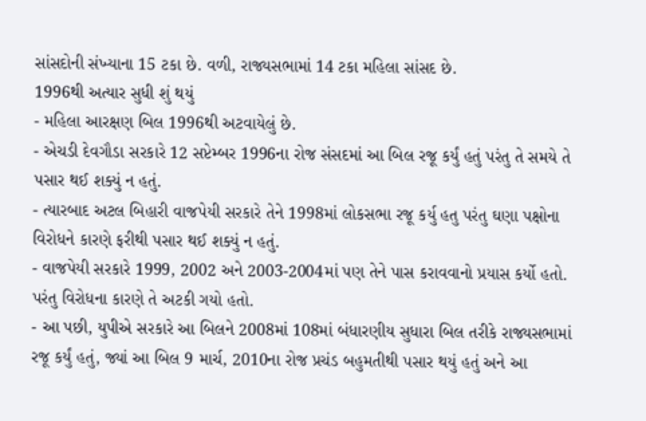સાંસદોની સંખ્યાના 15 ટકા છે. વળી, રાજ્યસભામાં 14 ટકા મહિલા સાંસદ છે.
1996થી અત્યાર સુધી શું થયું
- મહિલા આરક્ષણ બિલ 1996થી અટવાયેલું છે.
- એચડી દેવગૌડા સરકારે 12 સપ્ટેમ્બર 1996ના રોજ સંસદમાં આ બિલ રજૂ કર્યું હતું પરંતુ તે સમયે તે પસાર થઈ શક્યું ન હતું.
- ત્યારબાદ અટલ બિહારી વાજપેયી સરકારે તેને 1998માં લોકસભા રજૂ કર્યુ હતુ પરંતુ ઘણા પક્ષોના વિરોધને કારણે ફરીથી પસાર થઈ શક્યું ન હતું.
- વાજપેયી સરકારે 1999, 2002 અને 2003-2004માં પણ તેને પાસ કરાવવાનો પ્રયાસ કર્યો હતો. પરંતુ વિરોધના કારણે તે અટકી ગયો હતો.
- આ પછી, યુપીએ સરકારે આ બિલને 2008માં 108માં બંધારણીય સુધારા બિલ તરીકે રાજ્યસભામાં રજૂ કર્યું હતું, જ્યાં આ બિલ 9 માર્ચ, 2010ના રોજ પ્રચંડ બહુમતીથી પસાર થયું હતું અને આ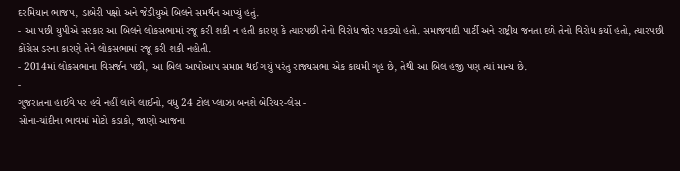દરમિયાન ભાજપ, ડાબેરી પક્ષો અને જેડીયુએ બિલને સમર્થન આપ્યું હતું.
- આ પછી યુપીએ સરકાર આ બિલને લોકસભામાં રજૂ કરી શકી ન હતી કારણ કે ત્યારપછી તેનો વિરોધ જોર પકડ્યો હતો. સમાજવાદી પાર્ટી અને રાષ્ટ્રીય જનતા દળે તેનો વિરોધ કર્યો હતો, ત્યારપછી કોંગ્રેસ ડરના કારણે તેને લોકસભામાં રજૂ કરી શકી નહોતી.
- 2014માં લોકસભાના વિસર્જન પછી, આ બિલ આપોઆપ સમાપ્ત થઈ ગયું પરંતુ રાજ્યસભા એક કાયમી ગૃહ છે, તેથી આ બિલ હજી પણ ત્યાં માન્ય છે.
-
ગુજરાતના હાઈવે પર હવે નહીં લાગે લાઈનો, વધુ 24 ટોલ પ્લાઝા બનશે બેરિયર-લેસ -
સોના-ચાંદીના ભાવમાં મોટો કડાકો, જાણો આજના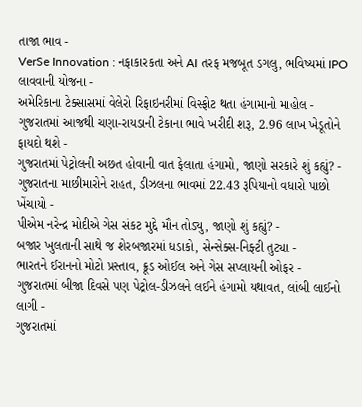તાજા ભાવ -
VerSe Innovation : નફાકારકતા અને AI તરફ મજબૂત ડગલુ, ભવિષ્યમાં IPO લાવવાની યોજના -
અમેરિકાના ટેક્સાસમાં વેલેરો રિફાઇનરીમાં વિસ્ફોટ થતા હંગામાનો માહોલ -
ગુજરાતમાં આજથી ચણા-રાયડાની ટેકાના ભાવે ખરીદી શરૂ, 2.96 લાખ ખેડૂતોને ફાયદો થશે -
ગુજરાતમાં પેટ્રોલની અછત હોવાની વાત ફેલાતા હંગામો, જાણો સરકારે શું કહ્યું? -
ગુજરાતના માછીમારોને રાહત, ડીઝલના ભાવમાં 22.43 રૂપિયાનો વધારો પાછો ખેંચાયો -
પીએમ નરેન્દ્ર મોદીએ ગેસ સંકટ મુદ્દે મૌન તોડ્યુ, જાણો શું કહ્યું? -
બજાર ખુલતાની સાથે જ શેરબજારમાં ધડાકો, સેન્સેક્સ-નિફ્ટી તુટ્યા -
ભારતને ઈરાનનો મોટો પ્રસ્તાવ, ક્રૂડ ઓઈલ અને ગેસ સપ્લાયની ઓફર -
ગુજરાતમાં બીજા દિવસે પણ પેટ્રોલ-ડીઝલને લઈને હંગામો યથાવત, લાંબી લાઈનો લાગી -
ગુજરાતમાં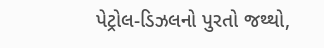પેટ્રોલ-ડિઝલનો પુરતો જથ્થો,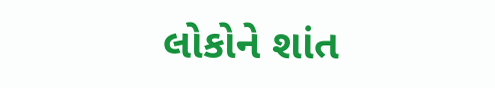લોકોને શાંત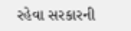રહેવા સરકારની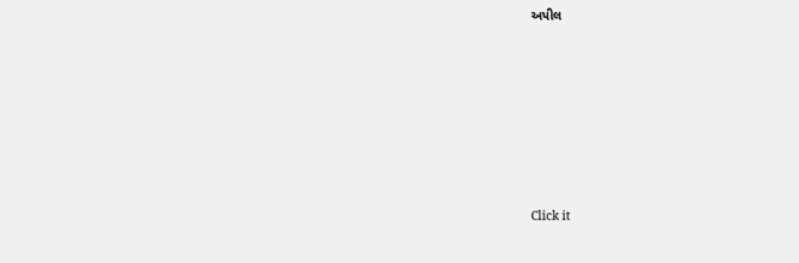અપીલ









Click it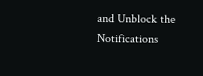and Unblock the Notifications